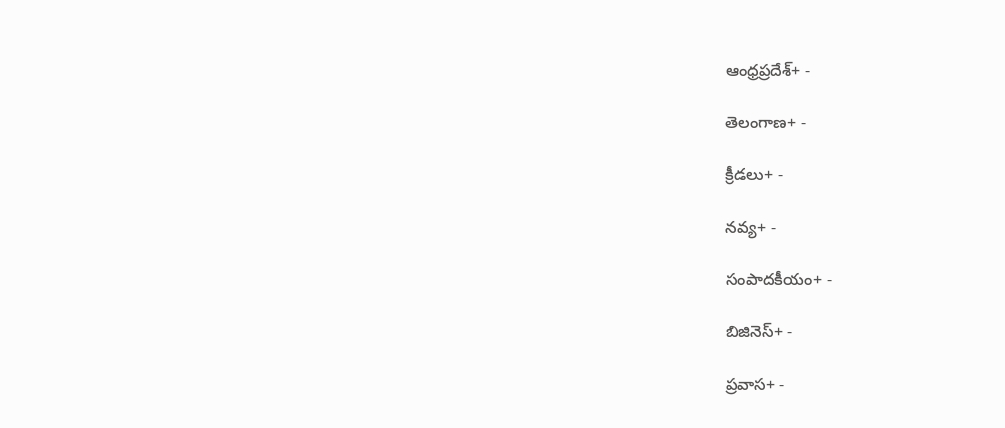ఆంధ్రప్రదేశ్+ -

తెలంగాణ+ -

క్రీడలు+ -

నవ్య+ -

సంపాదకీయం+ -

బిజినెస్+ -

ప్రవాస+ -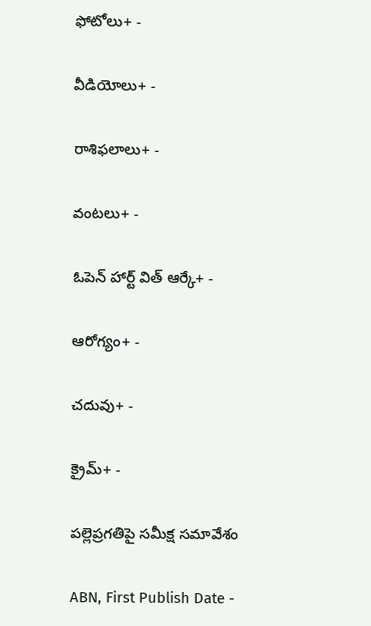ఫోటోలు+ -

వీడియోలు+ -

రాశిఫలాలు+ -

వంటలు+ -

ఓపెన్ హార్ట్ విత్ ఆర్కే+ -

ఆరోగ్యం+ -

చదువు+ -

క్రైమ్+ -

పల్లెప్రగతిపై సమీక్ష సమావేశం

ABN, First Publish Date -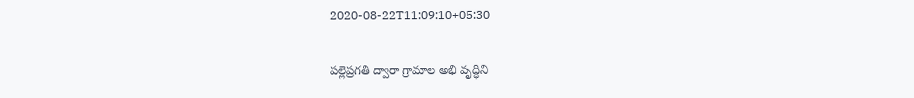2020-08-22T11:09:10+05:30

పల్లెప్రగతి ద్వారా గ్రామాల అభి వృద్ధిని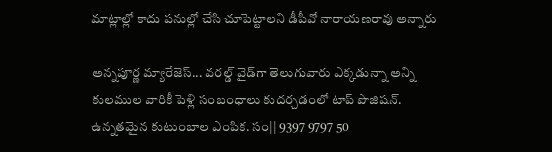మాట్లాల్లో కాదు పనుల్లో చేసి చూపెట్టాలని డీపీవో నారాయణరావు అన్నారు

అన్నపూర్ణ మ్యారేజెస్... వరల్డ్ వైడ్‌గా తెలుగువారు ఎక్కడున్నా అన్ని కులముల వారికీ పెళ్లి సంబంధాలు కుదర్చడంలో టాప్ పొజిషన్. ఉన్నతమైన కుటుంబాల ఎంపిక. సం|| 9397 9797 50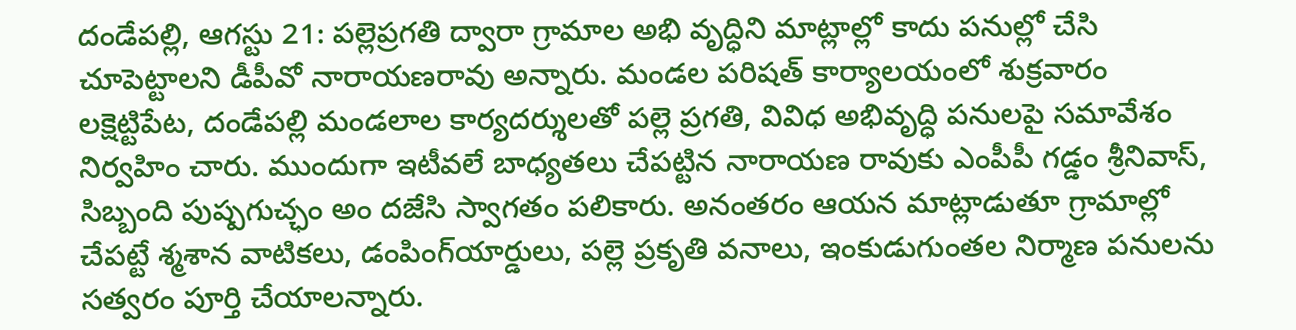దండేపల్లి, ఆగస్టు 21: పల్లెప్రగతి ద్వారా గ్రామాల అభి వృద్ధిని మాట్లాల్లో కాదు పనుల్లో చేసి చూపెట్టాలని డీపీవో నారాయణరావు అన్నారు. మండల పరిషత్‌ కార్యాలయంలో శుక్రవారం లక్షెట్టిపేట, దండేపల్లి మండలాల కార్యదర్శులతో పల్లె ప్రగతి, వివిధ అభివృద్ధి పనులపై సమావేశం నిర్వహిం చారు. ముందుగా ఇటీవలే బాధ్యతలు చేపట్టిన నారాయణ రావుకు ఎంపీపీ గడ్డం శ్రీనివాస్‌, సిబ్బంది పుష్పగుచ్ఛం అం దజేసి స్వాగతం పలికారు. అనంతరం ఆయన మాట్లాడుతూ గ్రామాల్లో చేపట్టే శ్మశాన వాటికలు, డంపింగ్‌యార్డులు, పల్లె ప్రకృతి వనాలు, ఇంకుడుగుంతల నిర్మాణ పనులను సత్వరం పూర్తి చేయాలన్నారు.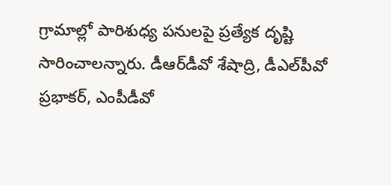గ్రామాల్లో పారిశుధ్య పనులపై ప్రత్యేక దృష్టి సారించాలన్నారు. డీఆర్‌డీవో శేషాద్రి, డీఎల్‌పీవో ప్రభాకర్‌, ఎంపీడీవో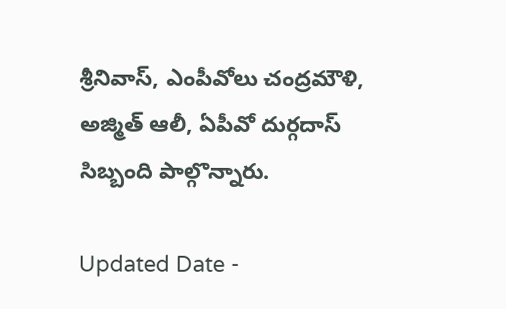శ్రీనివాస్‌, ఎంపీవోలు చంద్రమౌళి, అజ్మిత్‌ ఆలీ, ఏపీవో దుర్గదాస్‌ సిబ్బంది పాల్గొన్నారు.

Updated Date -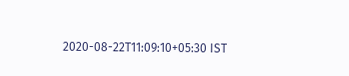2020-08-22T11:09:10+05:30 IST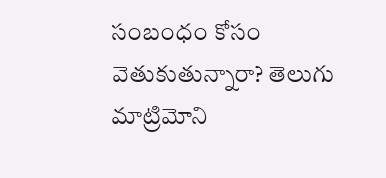సంబంధం కోసం వెతుకుతున్నారా? తెలుగు మాట్రిమోని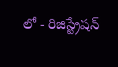లో - రిజిస్ట్రేషన్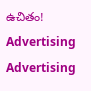ఉచితం!
Advertising
Advertising